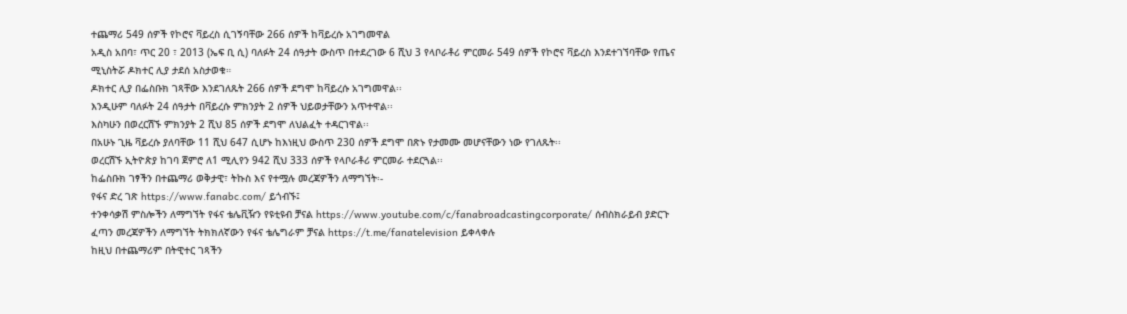ተጨማሪ 549 ሰዎች የኮሮና ቫይረስ ሲገኝባቸው 266 ሰዎች ከቫይረሱ አገግመዋል
አዲስ አበባ፣ ጥር 20 ፣ 2013 (ኤፍ ቢ ሲ) ባለፉት 24 ሰዓታት ውስጥ በተደረገው 6 ሺህ 3 የላቦራቶሪ ምርመራ 549 ሰዎች የኮሮና ቫይረስ እንደተገኘባቸው የጤና ሚኒስትሯ ዶክተር ሊያ ታደሰ አስታወቁ።
ዶክተር ሊያ በፌስቡክ ገጻቸው እንደገለጹት 266 ሰዎች ደግሞ ከቫይረሱ አገግመዋል፡፡
እንዲሁም ባለፉት 24 ሰዓታት በቫይረሱ ምክንያት 2 ሰዎች ህይወታቸውን አጥተዋል፡፡
እስካሁን በወረርሽኙ ምክንያት 2 ሺህ 85 ሰዎች ደግሞ ለህልፈት ተዳርገዋል፡፡
በአሁኑ ጊዜ ቫይረሱ ያለባቸው 11 ሺህ 647 ሲሆኑ ከእነዚህ ውስጥ 230 ሰዎች ደግሞ በጽኑ የታመሙ መሆናቸውን ነው የገለጹት፡፡
ወረርሽኙ ኢትዮጵያ ከገባ ጀምሮ ለ1 ሚሊየን 942 ሺህ 333 ሰዎች የላቦራቶሪ ምርመራ ተደርጓል፡፡
ከፌስቡክ ገፃችን በተጨማሪ ወቅታዊ፣ ትኩስ እና የተሟሉ መረጃዎችን ለማግኘት፡-
የፋና ድረ ገጽ https://www.fanabc.com/ ይጎብኙ፤
ተንቀሳቃሽ ምስሎችን ለማግኘት የፋና ቴሌቪዥን የዩቲዩብ ቻናል https://www.youtube.com/c/fanabroadcastingcorporate/ ሰብስክራይብ ያድርጉ
ፈጣን መረጃዎችን ለማግኘት ትክክለኛውን የፋና ቴሌግራም ቻናል https://t.me/fanatelevision ይቀላቀሉ
ከዚህ በተጨማሪም በትዊተር ገጻችን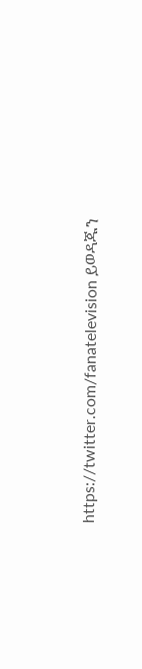https://twitter.com/fanatelevision ይወዳጁን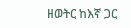ዘወትር ከእኛ ጋር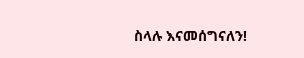ስላሉ እናመሰግናለን!